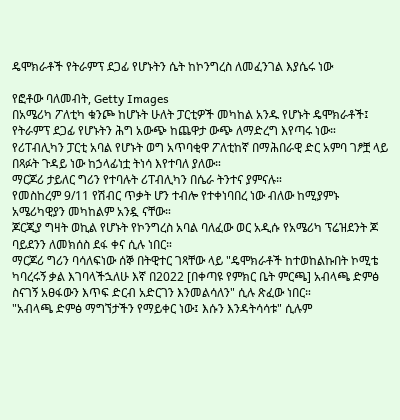ዴሞክራቶች የትራምፕ ደጋፊ የሆኑትን ሴት ከኮንግረስ ለመፈንገል እያሴሩ ነው

የፎቶው ባለመብት, Getty Images
በአሜሪካ ፖለቲካ ቁንጮ ከሆኑት ሁለት ፓርቲዎች መካከል አንዱ የሆኑት ዴሞክራቶች፤ የትራምፕ ደጋፊ የሆኑትን ሕግ አውጭ ከጨዋታ ውጭ ለማድረግ እየጣሩ ነው።
የሪፐብሊካን ፓርቲ አባል የሆኑት ወግ አጥባቂዋ ፖለቲከኛ በማሕበራዊ ድር አምባ ገፆቿ ላይ በጻፉት ጉዳይ ነው ከኃላፊነቷ ትነሳ እየተባለ ያለው።
ማርጆሪ ታይለር ግሪን የተባሉት ሪፐብሊካን በሴራ ትንተና ያምናሉ።
የመስከረም 9/11 የሽብር ጥቃት ሆን ተብሎ የተቀነባበረ ነው ብለው ከሚያምኑ አሜሪካዊያን መካከልም አንዷ ናቸው።
ጆርጂያ ግዛት ወኪል የሆኑት የኮንግረስ አባል ባለፈው ወር አዲሱ የአሜሪካ ፕሬዝደንት ጆ ባይደንን ለመክሰስ ደፋ ቀና ሲሉ ነበር።
ማርጆሪ ግሪን ባሳለፍነው ሰኞ በትዊተር ገጻቸው ላይ "ዴሞክራቶች ከተወከልኩበት ኮሚቴ ካባረሩኝ ቃል እገባላችኋለሁ እኛ በ2022 [በቀጣዩ የምክር ቤት ምርጫ] አብላጫ ድምፅ ስናገኝ አፀፋውን እጥፍ ድርብ አድርገን እንመልሳለን" ሲሉ ጽፈው ነበር።
"አብላጫ ድምፅ ማግኘታችን የማይቀር ነው፤ እሱን እንዳትሳሳቱ" ሲሉም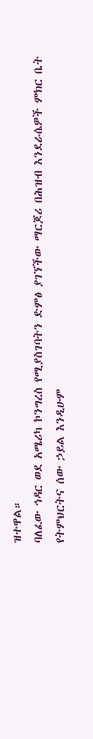ዝተዋል።
ባለፈው ኅዳር ወደ አሜሪካ ኮንግረስ የሚያስገባትን ድምፅ ያገኘችው ማርጆሪ በሕዝብ እንደራሴዎች ምክር ቤት የትምህርትና ሰው ኃይል እንዲሁም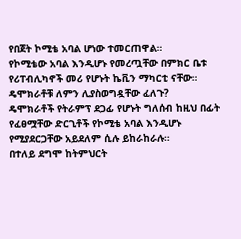የበጀት ኮሚቴ አባል ሆነው ተመርጠዋል።
የኮሚቴው አባል እንዲሆኑ የመረጧቸው በምክር ቤቱ የሪፐብሊካኖች መሪ የሆኑት ኬቪን ማካርቲ ናቸው።
ዴሞክራቶቹ ለምን ሊያስወግዷቸው ፈለጉ?
ዴሞክራቶች የትራምፕ ደጋፊ የሆኑት ግለሰብ ከዚህ በፊት የፈፀሟቸው ድርጊቶች የኮሚቴ አባል እንዲሆኑ የሚያደርጋቸው አይደለም ሲሉ ይከራከራሉ።
በተለይ ደግሞ ከትምህርት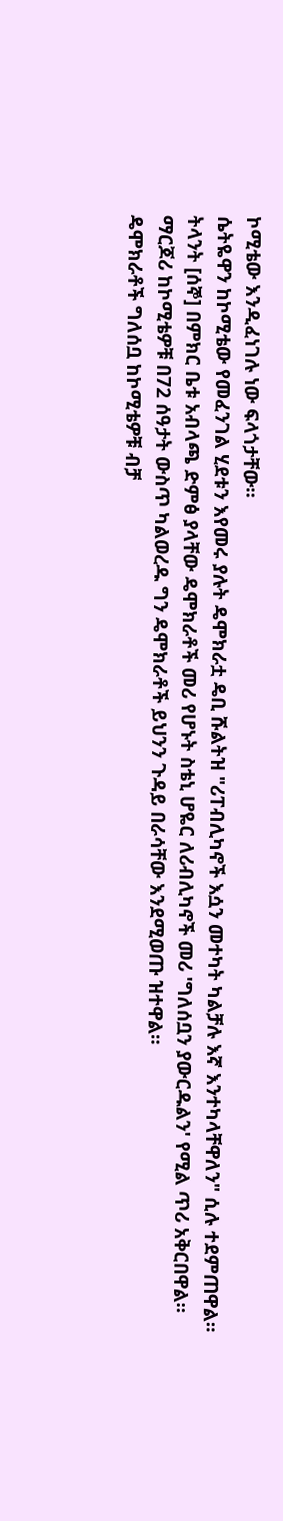ኮሚቴው እንዲፈነገሉ ነው ፍላጎታቸው።
ሴትዬዋን ከኮሚቴው የመፈንገል ሂደቱን እየመሩ ያሉት ዴሞክራቷ ዴቢ ሹልትዝ "ሪፐብሊካኖች እሷን መተካት ካልቻሉ እኛ እንተካላቸዋለን" ሲሉ ተደምጠዋል።
ትላንት [ሰኞ] በምክር ቤቱ አብላጫ ድምፅ ያላቸው ዴሞክራቶች መሪ የሆኑት ስቴኒ ሆዬር ለሪብሊካኖች መሪ 'ግለሰቧን ያውርዱልን' የሚል ጥሪ አቅርበዋል።
ማርጆሪ ከኮሚቴዎቹ በ72 ሰዓታት ውስጥ ካልወረዱ ግን ዴሞክራቶች ይህንን ጉዳይ በራሳቸው እንደሚወጡ ዝተዋል።
ዴሞክራቶች ግለሰቧ ከኮሚቴዎቹ ብቻ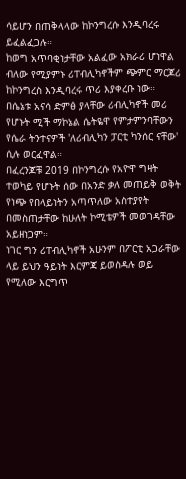ሳይሆን በጠቅላላው ከኮንግረሱ እንዲባረሩ ይፈልፈጋሉ።
ከወግ አጥባቂነታቸው አልፈው አክራሪ ሆነዋል ብለው የሚያምኑ ሪፐብሊካኖችም ጭምር ማርጆሪ ከኮንግረስ እንዲባረሩ ጥሪ እያቀረቡ ነው።
በሴኔቱ አናሳ ድምፅ ያላቸው ሪብሊካኖች መሪ የሆኑት ሚች ማኮኔል ሴትዬዋ የምታምንባቸውን የሴራ ትንተናዎች 'ለሪብሊካን ፓርቲ ካንሰር ናቸው' ሲሉ ወርፈዋል።
በፈረንጆቹ 2019 በኮንግረሱ የአዮዋ ግዛት ተወካይ የሆኑት ሰው በአንድ ቃለ መጠይቅ ወቅት የነጭ የበላይነትን አጣጥለው አስተያየት በመስጠታቸው ከሁለት ኮሚቴዎች መወገዳቸው አይዘነጋም።
ነገር ግን ሪፐብሊካኖች አሁንም በፖርቲ አጋራቸው ላይ ይህን ዓይነት እርምጃ ይወስዳሉ ወይ የሚለው እርግጥ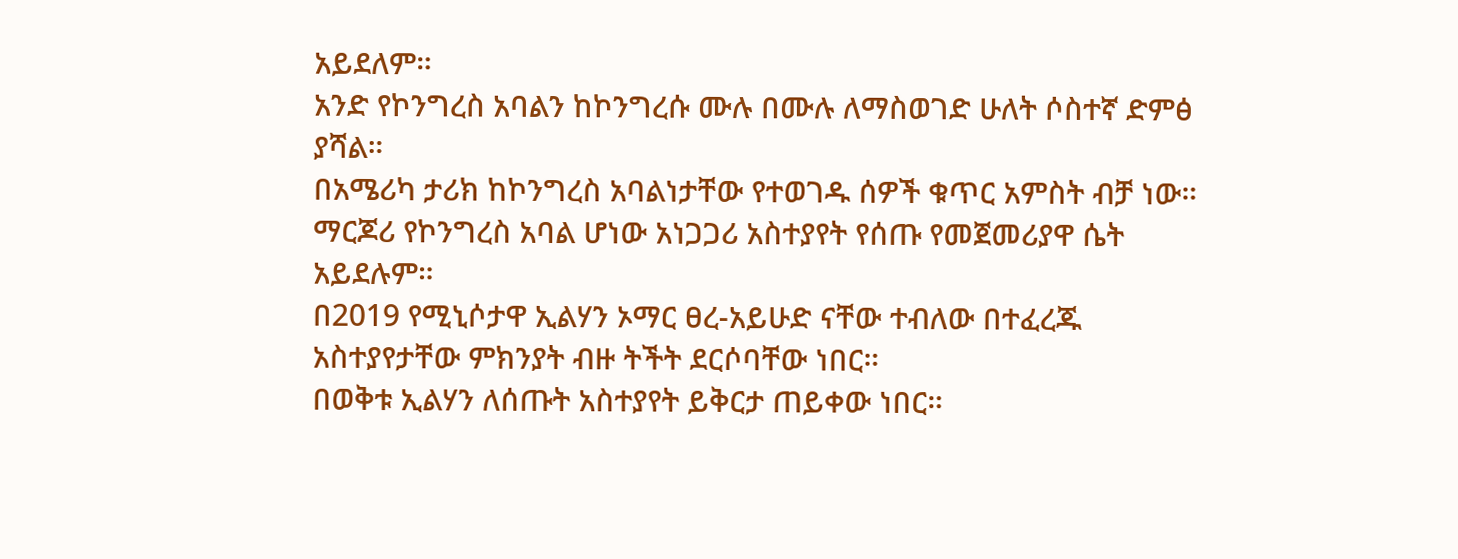አይደለም።
አንድ የኮንግረስ አባልን ከኮንግረሱ ሙሉ በሙሉ ለማስወገድ ሁለት ሶስተኛ ድምፅ ያሻል።
በአሜሪካ ታሪክ ከኮንግረስ አባልነታቸው የተወገዱ ሰዎች ቁጥር አምስት ብቻ ነው።
ማርጆሪ የኮንግረስ አባል ሆነው አነጋጋሪ አስተያየት የሰጡ የመጀመሪያዋ ሴት አይደሉም።
በ2019 የሚኒሶታዋ ኢልሃን ኦማር ፀረ-አይሁድ ናቸው ተብለው በተፈረጁ አስተያየታቸው ምክንያት ብዙ ትችት ደርሶባቸው ነበር።
በወቅቱ ኢልሃን ለሰጡት አስተያየት ይቅርታ ጠይቀው ነበር።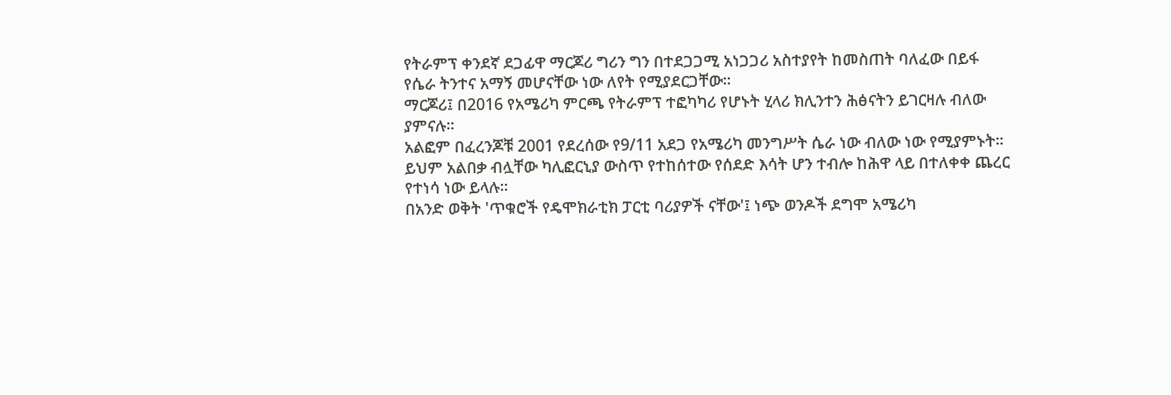የትራምፕ ቀንደኛ ደጋፊዋ ማርጆሪ ግሪን ግን በተደጋጋሚ አነጋጋሪ አስተያየት ከመስጠት ባለፈው በይፋ የሴራ ትንተና አማኝ መሆናቸው ነው ለየት የሚያደርጋቸው።
ማርጆሪ፤ በ2016 የአሜሪካ ምርጫ የትራምፕ ተፎካካሪ የሆኑት ሂላሪ ክሊንተን ሕፅናትን ይገርዛሉ ብለው ያምናሉ።
አልፎም በፈረንጆቹ 2001 የደረሰው የ9/11 አደጋ የአሜሪካ መንግሥት ሴራ ነው ብለው ነው የሚያምኑት።
ይህም አልበቃ ብሏቸው ካሊፎርኒያ ውስጥ የተከሰተው የሰደድ እሳት ሆን ተብሎ ከሕዋ ላይ በተለቀቀ ጨረር የተነሳ ነው ይላሉ።
በአንድ ወቅት 'ጥቁሮች የዴሞክራቲክ ፓርቲ ባሪያዎች ናቸው'፤ ነጭ ወንዶች ደግሞ አሜሪካ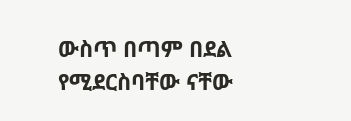ውስጥ በጣም በደል የሚደርስባቸው ናቸው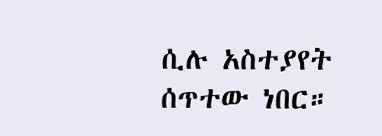ሲሉ አስተያየት ሰጥተው ነበር።